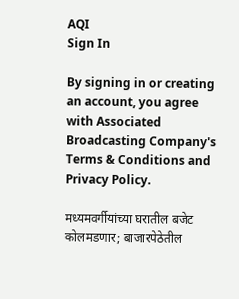AQI
Sign In

By signing in or creating an account, you agree with Associated Broadcasting Company's Terms & Conditions and Privacy Policy.

मध्यमवर्गीयांच्या घरातील बजेट कोलमडणार; बाजारपेठेतील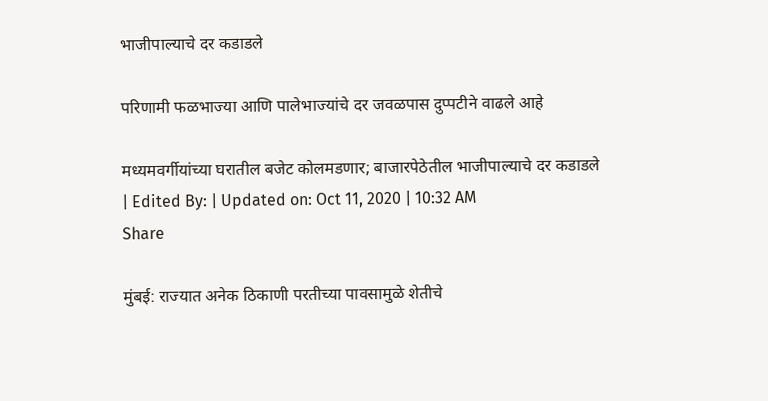भाजीपाल्याचे दर कडाडले

परिणामी फळभाज्या आणि पालेभाज्यांचे दर जवळपास दुप्पटीने वाढले आहे

मध्यमवर्गीयांच्या घरातील बजेट कोलमडणार; बाजारपेठेतील भाजीपाल्याचे दर कडाडले
| Edited By: | Updated on: Oct 11, 2020 | 10:32 AM
Share

मुंबई: राज्यात अनेक ठिकाणी परतीच्या पावसामुळे शेतीचे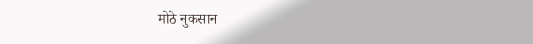मोठे नुकसान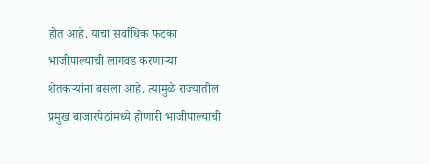होत आहे. याचा सर्वाधिक फटका भाजीपाल्याची लागवड करणाऱ्या शेतकऱ्यांना बसला आहे. त्यामुळे राज्यातील प्रमुख बाजारपेठांमध्ये होणारी भाजीपाल्याची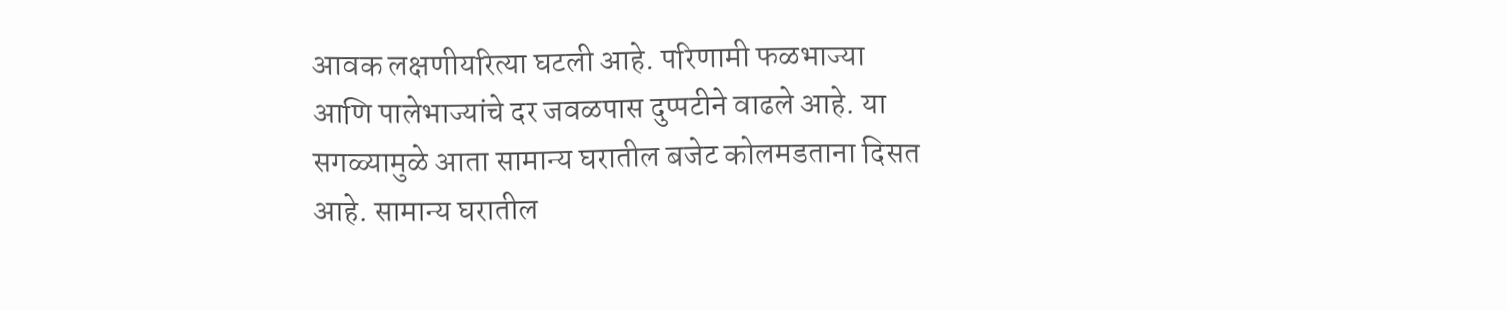आवक लक्षणीयरित्या घटली आहे. परिणामी फळभाज्या आणि पालेभाज्यांचे दर जवळपास दुप्पटीने वाढले आहे. या सगळ्यामुळे आता सामान्य घरातील बजेट कोलमडताना दिसत आहे. सामान्य घरातील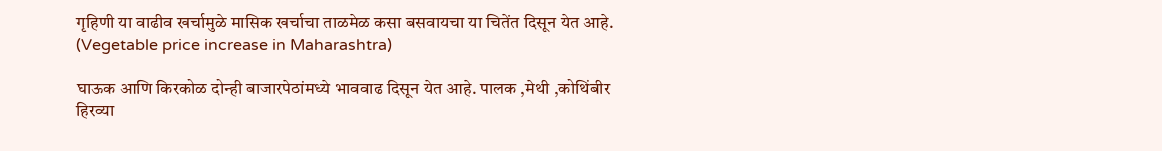गृहिणी या वाढीव खर्चामुळे मासिक खर्चाचा ताळमेळ कसा बसवायचा या चितेंत दिसून येत आहे. (Vegetable price increase in Maharashtra)

घाऊक आणि किरकोळ दोन्ही बाजारपेठांमध्ये भाववाढ दिसून येत आहे. पालक ,मेथी ,कोथिंबीर हिरव्या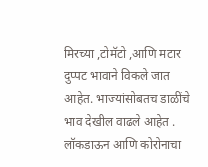मिरच्या ,टोमॅटो ,आणि मटार दुप्पट भावाने विकले जात आहेत. भाज्यांसोबतच डाळींचे भाव देखील वाढले आहेत . लॉकडाऊन आणि कोरोनाचा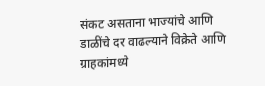संकट असताना भाज्यांचे आणि डाळींचे दर वाढल्याने विक्रेते आणि ग्राहकांमध्ये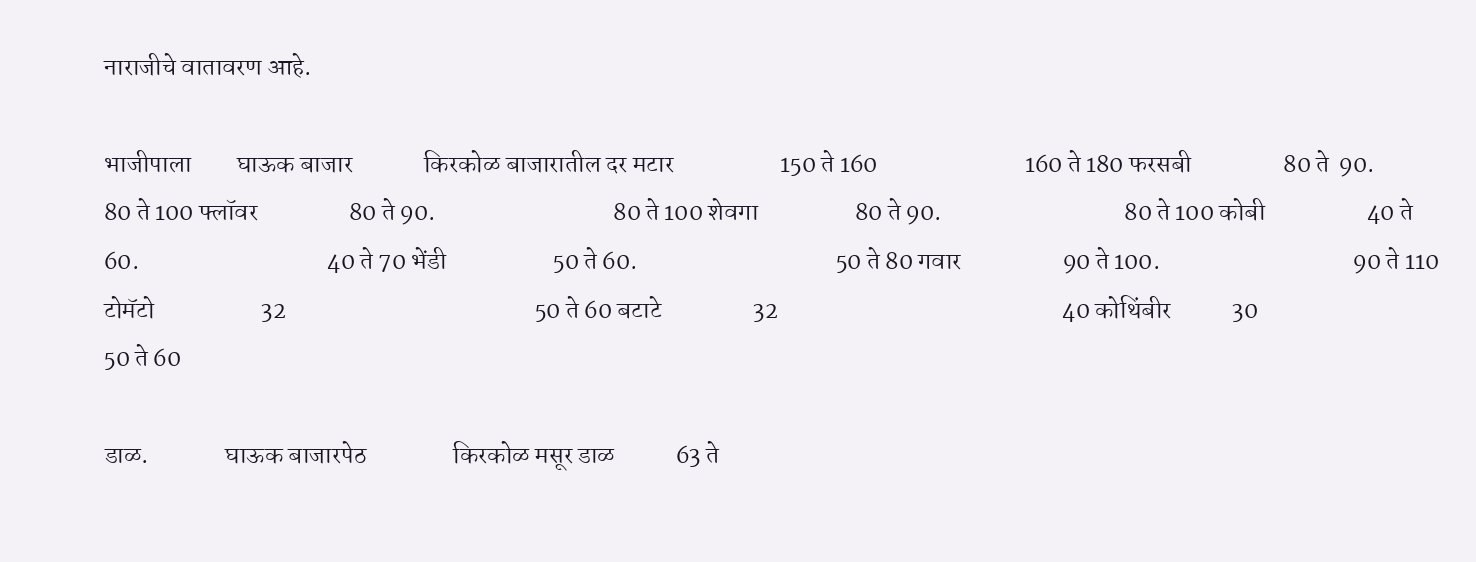नाराजीचे वातावरण आहे.

भाजीपाला         घाऊक बाजार              किरकोळ बाजारातील दर मटार                     150 ते 160                             160 ते 180 फरसबी                  80 ते  90.                             80 ते 100 फ्लॉवर                  80 ते 90.                                   80 ते 100 शेवगा                   80 ते 90.                                    80 ते 100 कोबी                    40 ते 60.                                     40 ते 70 भेंडी                     50 ते 60.                                       50 ते 80 गवार                    90 ते 100.                                      90 ते 110 टोमॅटो                     32                                                 50 ते 60 बटाटे                  32                                                        40 कोथिंबीर            30                                                   50 ते 60

डाळ.               घाऊक बाजारपेठ                 किरकोळ मसूर डाळ            63 ते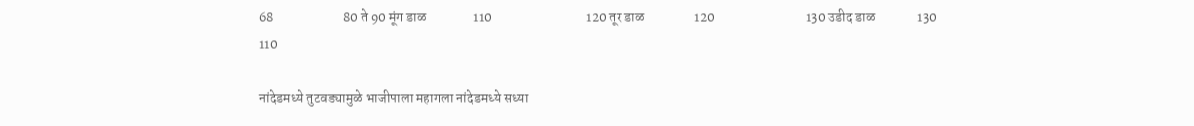68                         80 ते 90 मूंग डाळ                 110                                  120 तूर डाळ                  120                                 130 उडीद डाळ               130                                110

नांदेडमध्ये तुटवड्यामुळे भाजीपाला महागला नांदेडमध्ये सध्या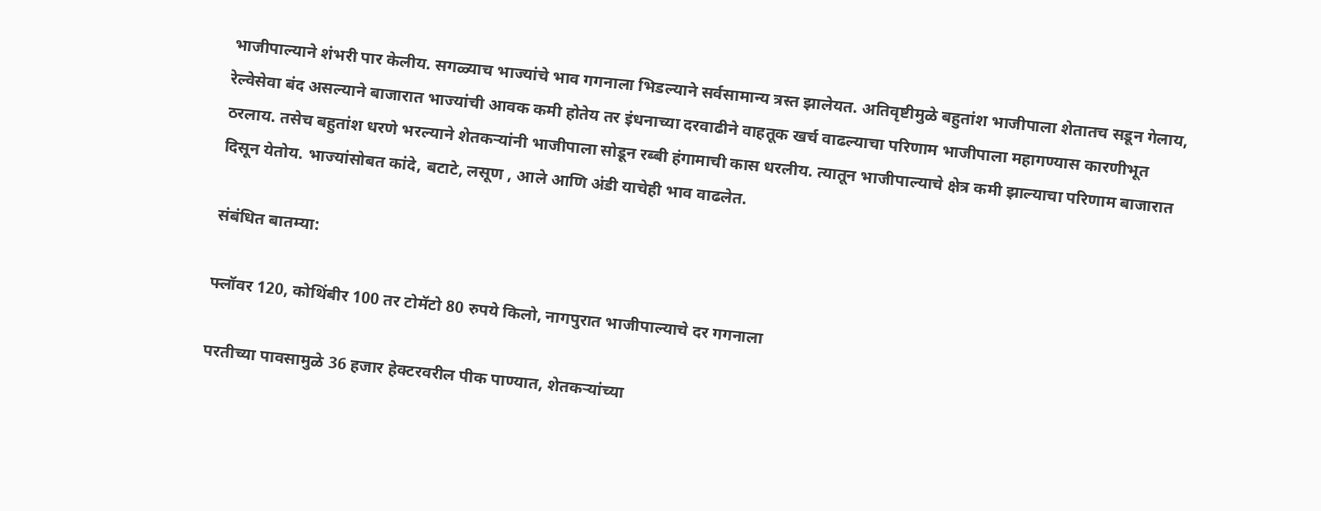भाजीपाल्याने शंभरी पार केलीय. सगळ्याच भाज्यांचे भाव गगनाला भिडल्याने सर्वसामान्य त्रस्त झालेयत. अतिवृष्टीमुळे बहुतांश भाजीपाला शेतातच सडून गेलाय, रेल्वेसेवा बंद असल्याने बाजारात भाज्यांची आवक कमी होतेय तर इंधनाच्या दरवाढीने वाहतूक खर्च वाढल्याचा परिणाम भाजीपाला महागण्यास कारणीभूत ठरलाय. तसेच बहुतांश धरणे भरल्याने शेतकऱ्यांनी भाजीपाला सोडून रब्बी हंगामाची कास धरलीय. त्यातून भाजीपाल्याचे क्षेत्र कमी झाल्याचा परिणाम बाजारात दिसून येतोय. भाज्यांसोबत कांदे, बटाटे, लसूण , आले आणि अंडी याचेही भाव वाढलेत.

संबंधित बातम्या:

फ्लॉवर 120, कोथिंबीर 100 तर टोमॅटो 80 रुपये किलो, नागपुरात भाजीपाल्याचे दर गगनाला

परतीच्या पावसामुळे 36 हजार हेक्टरवरील पीक पाण्यात, शेतकऱ्यांच्या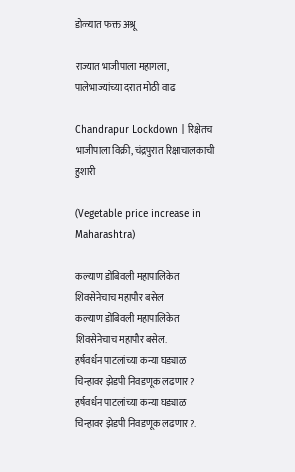डोळ्यात फक्त अश्रू

राज्यात भाजीपाला महागला, पालेभाज्यांच्या दरात मोठी वाढ

Chandrapur Lockdown | रिक्षेतच भाजीपाला विक्री, चंद्रपुरात रिक्षाचालकाची हुशारी

(Vegetable price increase in Maharashtra)

कल्याण डोंबिवली महापालिकेत शिवसेनेचाच महापौर बसेल
कल्याण डोंबिवली महापालिकेत शिवसेनेचाच महापौर बसेल.
हर्षवर्धन पाटलांच्या कन्या घड्याळ चिन्हावर झेडपी निवडणूक लढणार?
हर्षवर्धन पाटलांच्या कन्या घड्याळ चिन्हावर झेडपी निवडणूक लढणार?.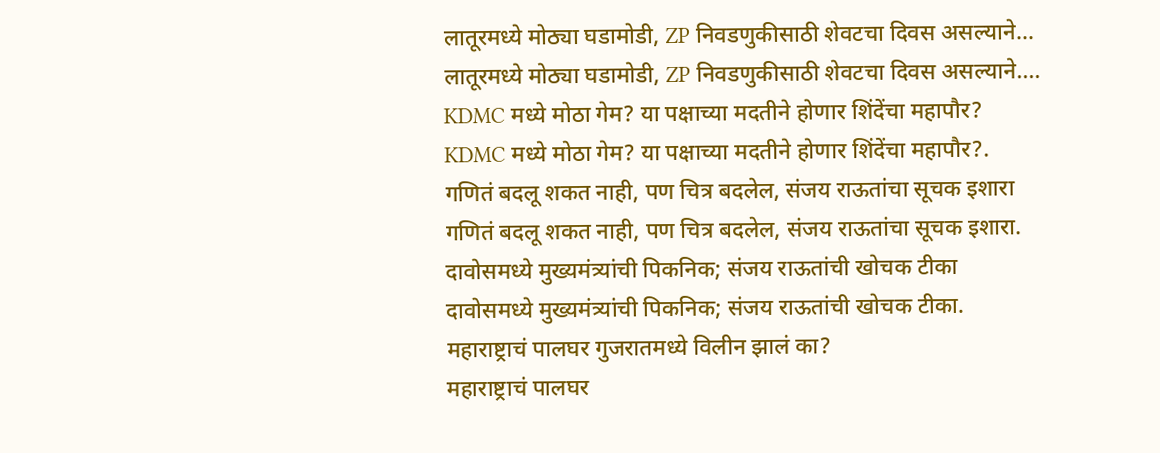लातूरमध्ये मोठ्या घडामोडी, ZP निवडणुकीसाठी शेवटचा दिवस असल्याने...
लातूरमध्ये मोठ्या घडामोडी, ZP निवडणुकीसाठी शेवटचा दिवस असल्याने....
KDMC मध्ये मोठा गेम? या पक्षाच्या मदतीने होणार शिंदेंचा महापौर?
KDMC मध्ये मोठा गेम? या पक्षाच्या मदतीने होणार शिंदेंचा महापौर?.
गणितं बदलू शकत नाही, पण चित्र बदलेल, संजय राऊतांचा सूचक इशारा
गणितं बदलू शकत नाही, पण चित्र बदलेल, संजय राऊतांचा सूचक इशारा.
दावोसमध्ये मुख्यमंत्र्यांची पिकनिक; संजय राऊतांची खोचक टीका
दावोसमध्ये मुख्यमंत्र्यांची पिकनिक; संजय राऊतांची खोचक टीका.
महाराष्ट्राचं पालघर गुजरातमध्ये विलीन झालं का?
महाराष्ट्राचं पालघर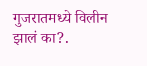गुजरातमध्ये विलीन झालं का?.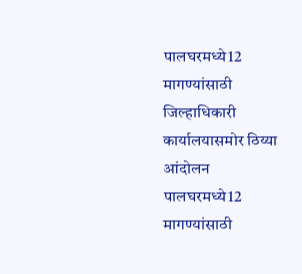पालघरमध्ये12 मागण्यांसाठी जिल्हाधिकारी कार्यालयासमोर ठिय्या आंदोलन
पालघरमध्ये12 मागण्यांसाठी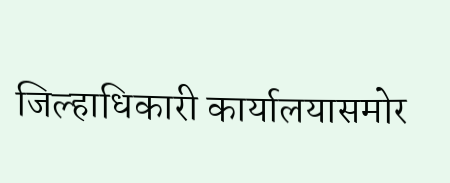जिल्हाधिकारी कार्यालयासमोर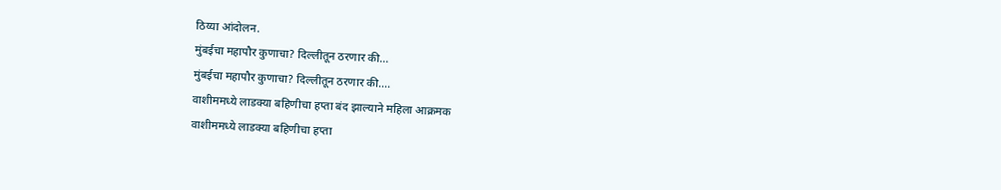ठिय्या आंदोलन.
मुंबईचा महापौर कुणाचा? दिल्लीतून ठरणार की...
मुंबईचा महापौर कुणाचा? दिल्लीतून ठरणार की....
वाशीममध्ये लाडक्या बहिणीचा हप्ता बंद झाल्याने महिला आक्रमक
वाशीममध्ये लाडक्या बहिणीचा हप्ता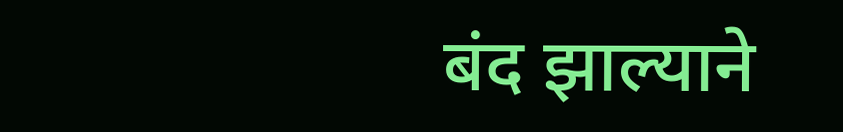बंद झाल्याने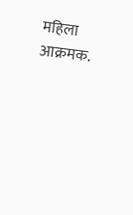महिला आक्रमक.